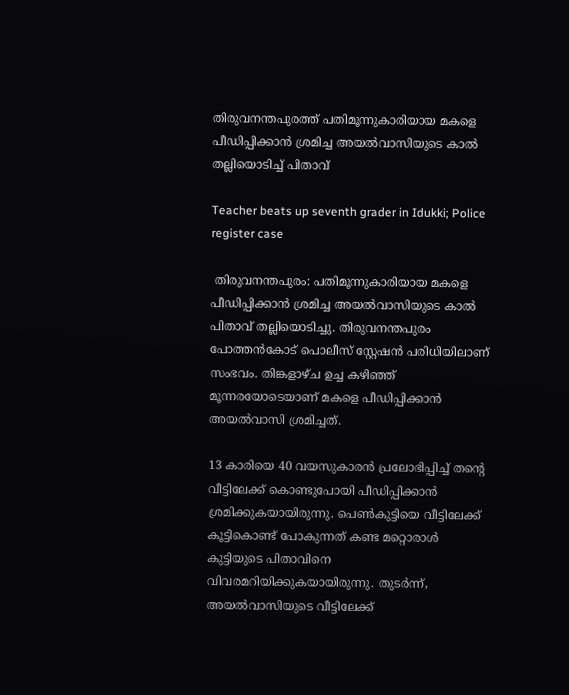തിരുവനന്തപുരത്ത് പതിമൂന്നുകാരിയായ മകളെ പീഡിപ്പിക്കാൻ ശ്രമിച്ച അയൽവാസിയുടെ കാൽ തല്ലിയൊടിച്ച് പിതാവ്

Teacher beats up seventh grader in Idukki; Police register case

 തിരുവനന്തപുരം: പതിമൂന്നുകാരിയായ മകളെ പീഡിപ്പിക്കാൻ ശ്രമിച്ച അയൽവാസിയുടെ കാൽ പിതാവ് തല്ലിയൊടിച്ചു. തിരുവനന്തപുരം പോത്തൻകോട് പൊലീസ് സ്റ്റേഷൻ പരിധിയിലാണ് സംഭവം. തിങ്കളാഴ്ച ഉച്ച കഴിഞ്ഞ് മൂന്നരയോടെയാണ് മകളെ പീഡിപ്പിക്കാൻ അയൽവാസി ശ്രമിച്ചത്.

13 കാരിയെ 40 വയസുകാരൻ പ്രലോഭിപ്പിച്ച് തന്റെ വീട്ടിലേക്ക് കൊണ്ടുപോയി പീഡിപ്പിക്കാൻ ശ്രമിക്കുകയായിരുന്നു. പെൺകുട്ടിയെ വീട്ടിലേക്ക് കൂട്ടികൊണ്ട് പോകുന്നത് കണ്ട മറ്റൊരാൾ കുട്ടിയുടെ പിതാവിനെ വിവരമറിയിക്കുകയായിരുന്നു. തുടർന്ന്, അയൽവാസിയുടെ വീട്ടിലേക്ക്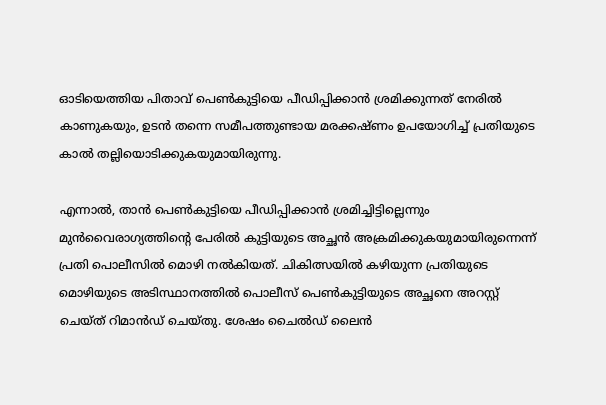ഓടിയെത്തിയ പിതാവ് പെൺകുട്ടിയെ പീഡിപ്പിക്കാൻ ശ്രമിക്കുന്നത് നേരിൽ കാണുകയും, ഉടൻ തന്നെ സമീപത്തുണ്ടായ മരക്കഷ്ണം ഉപയോഗിച്ച് പ്രതിയുടെ കാൽ തല്ലിയൊടിക്കുകയുമായിരുന്നു.

എന്നാൽ, താൻ പെൺകുട്ടിയെ പീഡിപ്പിക്കാൻ ശ്രമിച്ചിട്ടില്ലെന്നും മുൻവൈരാഗ്യത്തിന്റെ പേരിൽ കുട്ടിയുടെ അച്ഛൻ അക്രമിക്കുകയുമായിരുന്നെന്ന് പ്രതി പൊലീസിൽ മൊഴി നൽകിയത്. ചികിത്സയിൽ കഴിയുന്ന പ്രതിയുടെ മൊഴിയുടെ അടിസ്ഥാനത്തിൽ പൊലീസ് പെൺകുട്ടിയുടെ അച്ഛനെ അറസ്റ്റ് ചെയ്ത് റിമാൻഡ് ചെയ്തു. ശേഷം ചൈൽഡ് ലൈൻ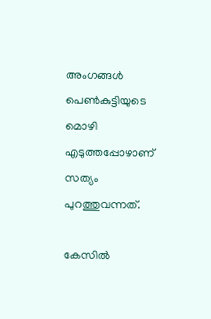അംഗങ്ങൾ പെൺകുട്ടിയുടെ മൊഴി എടുത്തപ്പോഴാണ് സത്യം പുറത്തുവന്നത്.

കേസിൽ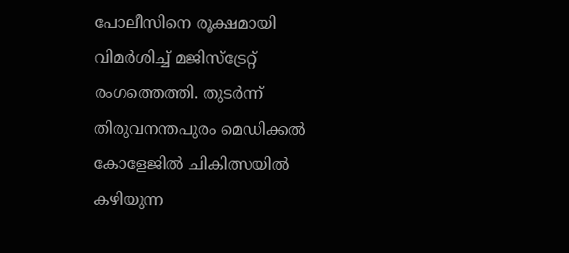പോലീസിനെ രൂക്ഷമായി വിമർശിച്ച് മജിസ്‌ട്രേറ്റ് രംഗത്തെത്തി. തുടർന്ന് തിരുവനന്തപുരം മെഡിക്കൽ കോളേജിൽ ചികിത്സയിൽ കഴിയുന്ന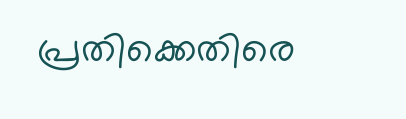പ്രതിക്കെതിരെ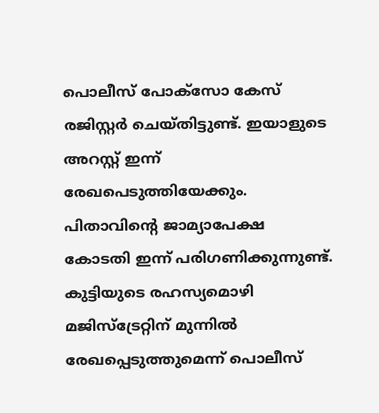പൊലീസ് പോക്സോ കേസ് രജിസ്റ്റർ ചെയ്തിട്ടുണ്ട്. ഇയാളുടെ അറസ്റ്റ് ഇന്ന് രേഖപെടുത്തിയേക്കും. പിതാവിന്റെ ജാമ്യാപേക്ഷ കോടതി ഇന്ന് പരിഗണിക്കുന്നുണ്ട്. കുട്ടിയുടെ രഹസ്യമൊഴി മജിസ്ട്രേറ്റിന് മുന്നിൽ രേഖപ്പെടുത്തുമെന്ന് പൊലീസ്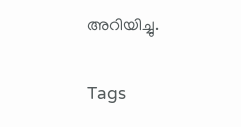അറിയിച്ചു.

Tags